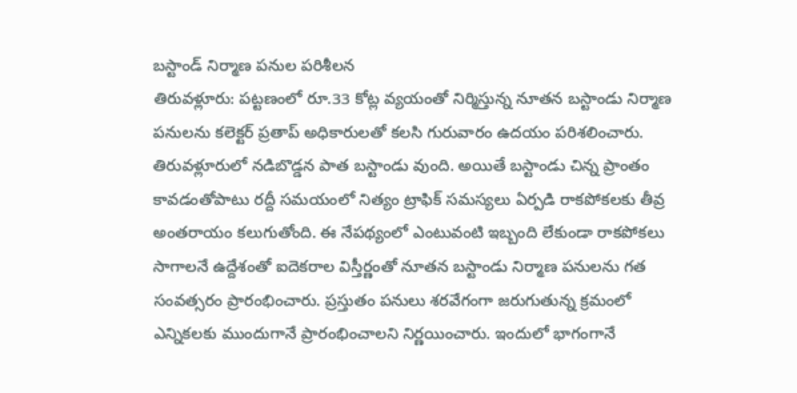బస్టాండ్ నిర్మాణ పనుల పరిశీలన
తిరువళ్లూరు: పట్టణంలో రూ.33 కోట్ల వ్యయంతో నిర్మిస్తున్న నూతన బస్టాండు నిర్మాణ పనులను కలెక్టర్ ప్రతాప్ అధికారులతో కలసి గురువారం ఉదయం పరిశలించారు. తిరువళ్లూరులో నడిబొడ్డన పాత బస్టాండు వుంది. అయితే బస్టాండు చిన్న ప్రాంతం కావడంతోపాటు రద్దీ సమయంలో నిత్యం ట్రాఫిక్ సమస్యలు ఏర్పడి రాకపోకలకు తీవ్ర అంతరాయం కలుగుతోంది. ఈ నేపథ్యంలో ఎంటువంటి ఇబ్బంది లేకుండా రాకపోకలు సాగాలనే ఉద్దేశంతో ఐదెకరాల విస్తీర్ణంతో నూతన బస్టాండు నిర్మాణ పనులను గత సంవత్సరం ప్రారంభించారు. ప్రస్తుతం పనులు శరవేగంగా జరుగుతున్న క్రమంలో ఎన్నికలకు ముందుగానే ప్రారంభించాలని నిర్ణయించారు. ఇందులో భాగంగానే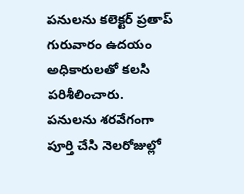పనులను కలెక్టర్ ప్రతాప్ గురువారం ఉదయం అధికారులతో కలసి పరిశీలించారు. పనులను శరవేగంగా పూర్తి చేసి నెలరోజుల్లో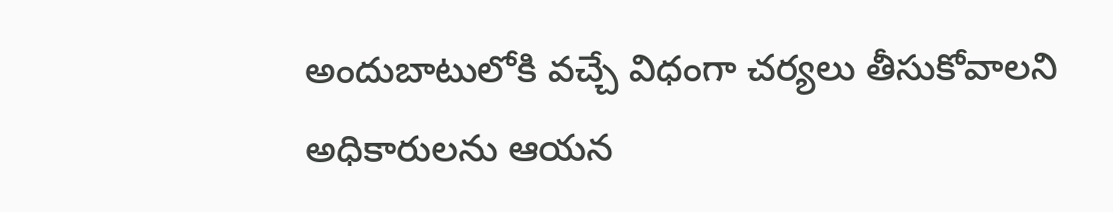అందుబాటులోకి వచ్చే విధంగా చర్యలు తీసుకోవాలని అధికారులను ఆయన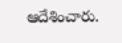ఆదేశించారు.